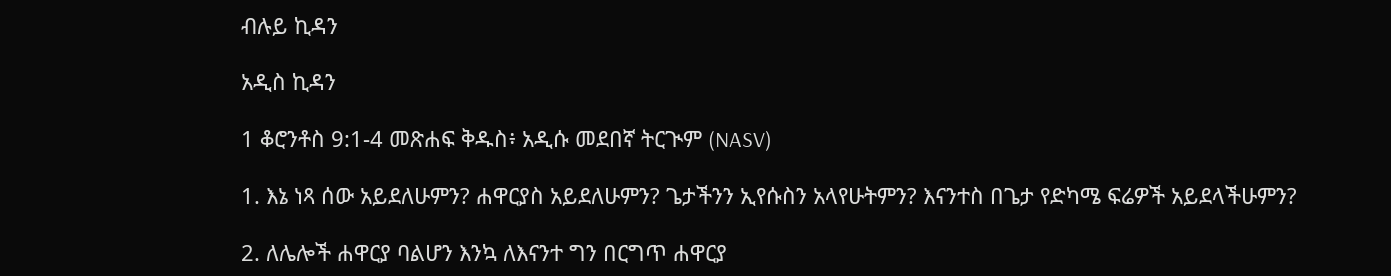ብሉይ ኪዳን

አዲስ ኪዳን

1 ቆሮንቶስ 9:1-4 መጽሐፍ ቅዱስ፥ አዲሱ መደበኛ ትርጒም (NASV)

1. እኔ ነጻ ሰው አይደለሁምን? ሐዋርያስ አይደለሁምን? ጌታችንን ኢየሱስን አላየሁትምን? እናንተስ በጌታ የድካሜ ፍሬዎች አይደላችሁምን?

2. ለሌሎች ሐዋርያ ባልሆን እንኳ ለእናንተ ግን በርግጥ ሐዋርያ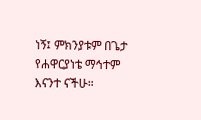ነኝ፤ ምክንያቱም በጌታ የሐዋርያነቴ ማኅተም እናንተ ናችሁ።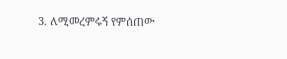3. ለሚመረምሩኝ የምሰጠው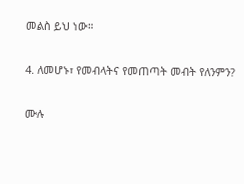መልስ ይህ ነው።

4. ለመሆኑ፣ የመብላትና የመጠጣት መብት የለንምን?

ሙሉ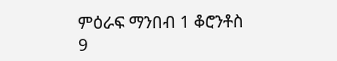ምዕራፍ ማንበብ 1 ቆሮንቶስ 9